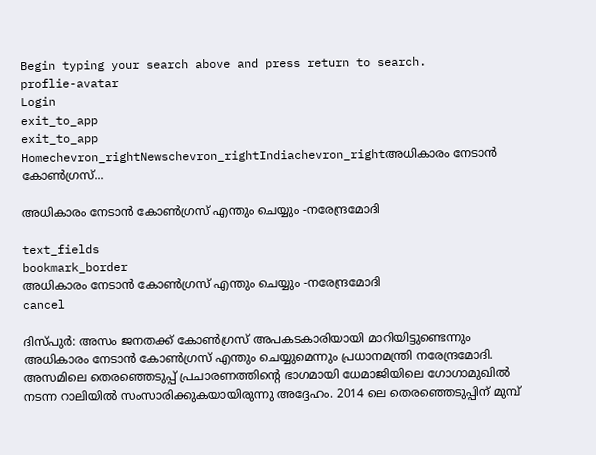Begin typing your search above and press return to search.
proflie-avatar
Login
exit_to_app
exit_to_app
Homechevron_rightNewschevron_rightIndiachevron_rightഅധികാരം നേടാൻ കോൺഗ്രസ്...

അധികാരം നേടാൻ കോൺഗ്രസ് എന്തും ചെയ്യും -നരേന്ദ്രമോദി

text_fields
bookmark_border
അധികാരം നേടാൻ കോൺഗ്രസ് എന്തും ചെയ്യും -നരേന്ദ്രമോദി
cancel

ദിസ്പുർ: അസം ജനതക്ക് കോൺഗ്രസ് അപകടകാരിയായി മാറിയിട്ടുണ്ടെന്നും അധികാരം നേടാൻ കോൺഗ്രസ് എന്തും ചെയ്യുമെന്നും പ്രധാനമന്ത്രി നരേന്ദ്രമോദി. അസമിലെ തെരഞ്ഞെടുപ്പ് പ്രചാരണത്തിന്റെ ഭാഗമായി ധേമാജിയിലെ ഗോഗാമുഖിൽ നടന്ന റാലിയിൽ സംസാരിക്കുകയായിരുന്നു അദ്ദേഹം. 2014 ലെ തെരഞ്ഞെടുപ്പിന് മുമ്പ്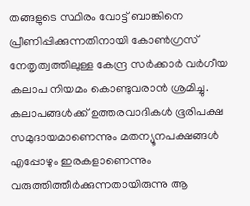തങ്ങളുടെ സ്ഥിരം വോട്ട് ബാങ്കിനെ പ്രീണിപ്പിക്കുന്നതിനായി കോൺഗ്രസ് നേതൃത്വത്തിലുള്ള കേന്ദ്ര സർക്കാർ വർഗീയ കലാപ നിയമം കൊണ്ടുവരാൻ ശ്രമിച്ചു. കലാപങ്ങൾക്ക് ഉത്തരവാദികൾ ഭൂരിപക്ഷ സമുദായമാണെന്നും മതന്യൂനപക്ഷങ്ങൾ എപ്പോഴും ഇരകളാണെന്നും വരുത്തിത്തീർക്കുന്നതായിരുന്നു ആ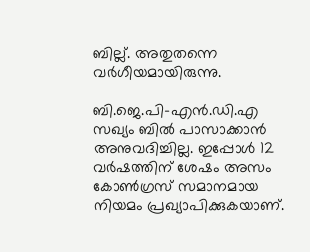ബില്ല്. അതുതന്നെ വർഗീയമായിരുന്നു.

ബി.ജെ.പി-എൻ.ഡി.എ സഖ്യം ബിൽ പാസാക്കാൻ അനുവദിച്ചില്ല. ഇപ്പോൾ 12 വർഷത്തിന് ശേഷം അസം കോൺഗ്രസ് സമാനമായ നിയമം പ്രഖ്യാപിക്കുകയാണ്.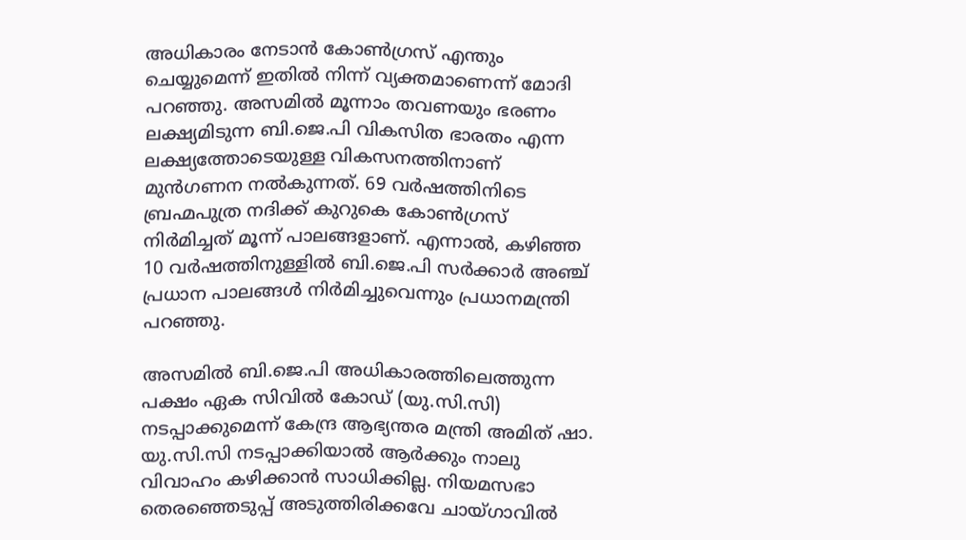അധികാരം നേടാൻ കോൺഗ്രസ് എന്തും ചെയ്യുമെന്ന് ഇതിൽ നിന്ന് വ്യക്തമാണെന്ന് മോദി പറഞ്ഞു. അസമിൽ മൂന്നാം തവണയും ഭരണം ലക്ഷ്യമിടുന്ന ബി.ജെ.പി വികസിത ഭാരതം എന്ന ലക്ഷ്യത്തോടെയുള്ള വികസനത്തിനാണ് മുൻഗണന നൽകുന്നത്. 69 വർഷത്തിനിടെ ബ്രഹ്മപുത്ര നദിക്ക് കുറുകെ കോൺഗ്രസ് നിർമിച്ചത് മൂന്ന് പാലങ്ങളാണ്. എന്നാൽ, കഴിഞ്ഞ 10 വർഷത്തിനുള്ളിൽ ബി.ജെ.പി സർക്കാർ അഞ്ച് പ്രധാന പാലങ്ങൾ നിർമിച്ചുവെന്നും പ്രധാനമന്ത്രി പറഞ്ഞു.

അസമിൽ ബി.ജെ.പി അധികാരത്തിലെത്തുന്ന പക്ഷം ഏക സിവിൽ കോഡ് (യു.സി.സി) നടപ്പാക്കുമെന്ന് കേന്ദ്ര ആഭ്യന്തര മന്ത്രി അമിത് ഷാ. യു.സി.സി നടപ്പാക്കിയാൽ ആർക്കും നാലു വിവാഹം കഴിക്കാൻ സാധിക്കില്ല. നിയമസഭാ തെരഞ്ഞെടുപ്പ് അടുത്തിരിക്കവേ ചായ്ഗാവിൽ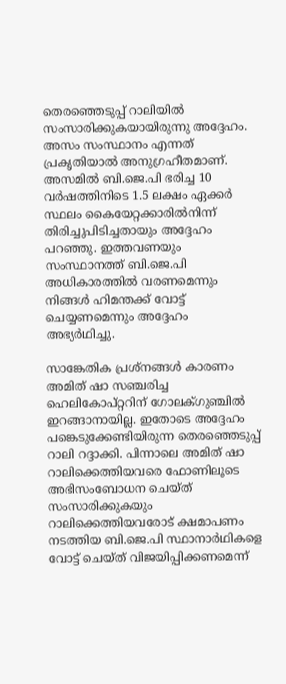തെരഞ്ഞെടുപ്പ് റാലിയിൽ സംസാരിക്കുകയായിരുന്നു അദ്ദേഹം. അസം സംസ്ഥാനം എന്നത് പ്രകൃതിയാൽ അനുഗ്രഹീതമാണ്. അസമിൽ ബി.ജെ.പി ഭരിച്ച 10 വർഷത്തിനിടെ 1.5 ലക്ഷം ഏക്കർ സ്ഥലം കൈയേറ്റക്കാരിൽനിന്ന് തിരിച്ചുപിടിച്ചതായും അദ്ദേഹം പറഞ്ഞു. ഇത്തവണയും സംസ്ഥാനത്ത് ബി.ജെ.പി അധികാരത്തിൽ വരണമെന്നും നിങ്ങൾ ഹിമന്തക്ക് വോട്ട് ചെയ്യണമെന്നും അദ്ദേഹം അഭ്യർഥിച്ചു.

സാങ്കേതിക പ്രശ്‌നങ്ങൾ കാരണം അമിത് ഷാ സഞ്ചരിച്ച ഹെലികോപ്റ്ററിന് ഗോലക്ഗുഞ്ചിൽ ഇറങ്ങാനായില്ല. ഇതോടെ അദ്ദേഹം പങ്കെടുക്കേണ്ടിയിരുന്ന തെരഞ്ഞെടുപ്പ് റാലി റദ്ദാക്കി. പിന്നാലെ അമിത് ഷാ റാലിക്കെത്തിയവരെ ഫോണിലൂടെ അഭിസംബോധന ചെയ്ത് സംസാരിക്കുകയും റാലിക്കെത്തിയവരോട് ക്ഷമാപണം നടത്തിയ ബി.ജെ.പി സ്ഥാനാർഥികളെ വോട്ട് ചെയ്ത് വിജയിപ്പിക്കണമെന്ന്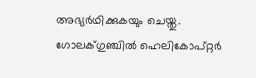അഭ്യർഥിക്കുകയും ചെയ്തു. ഗോലക്ഗുഞ്ചിൽ ഹെലികോപ്റ്റർ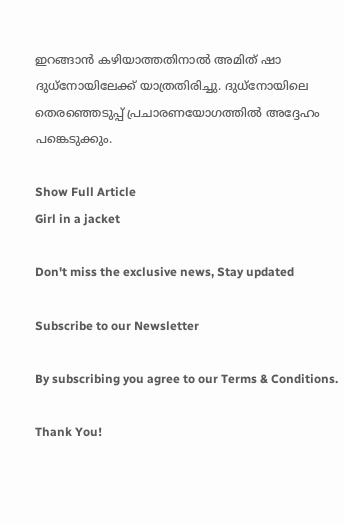ഇറങ്ങാൻ കഴിയാത്തതിനാൽ അമിത് ഷാ ദുധ്നോയിലേക്ക് യാത്രതിരിച്ചു. ദുധ്നോയിലെ തെരഞ്ഞെടുപ്പ് പ്രചാരണയോഗത്തിൽ അദ്ദേഹം പങ്കെടുക്കും.

Show Full Article
Girl in a jacket

Don't miss the exclusive news, Stay updated

Subscribe to our Newsletter

By subscribing you agree to our Terms & Conditions.

Thank You!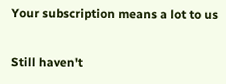Your subscription means a lot to us

Still haven't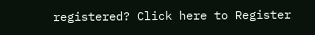registered? Click here to Register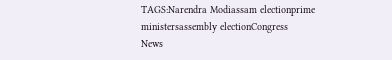TAGS:Narendra Modiassam electionprime ministersassembly electionCongress
News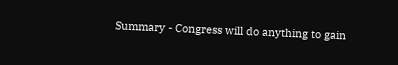Summary - Congress will do anything to gain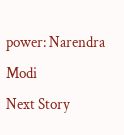power: Narendra Modi
Next Story